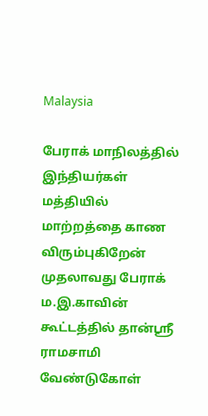Malaysia

பேராக் மாநிலத்தில் இந்தியர்கள் மத்தியில் மாற்றத்தை காண விரும்புகிறேன் முதலாவது பேராக் ம.இ.காவின் கூட்டத்தில் தான்ஸ்ரீ ராமசாமி வேண்டுகோள்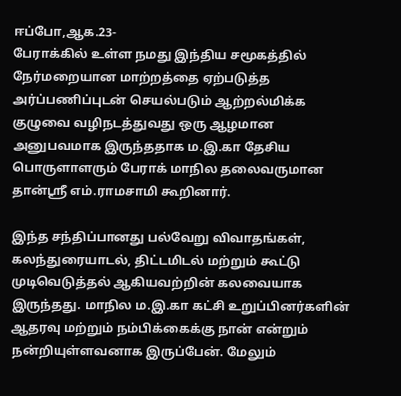ஈப்போ,ஆக.23-
பேராக்கில் உள்ள நமது இந்திய சமூகத்தில் நேர்மறையான மாற்றத்தை ஏற்படுத்த அர்ப்பணிப்புடன் செயல்படும் ஆற்றல்மிக்க குழுவை வழிநடத்துவது ஒரு ஆழமான அனுபவமாக இருந்ததாக ம.இ.கா தேசிய பொருளாளரும் பேராக் மாநில தலைவருமான தான்ஸ்ரீ எம்.ராமசாமி கூறினார்.

இந்த சந்திப்பானது பல்வேறு விவாதங்கள், கலந்துரையாடல், திட்டமிடல் மற்றும் கூட்டு முடிவெடுத்தல் ஆகியவற்றின் கலவையாக இருந்தது. மாநில ம.இ.கா கட்சி உறுப்பினர்களின் ஆதரவு மற்றும் நம்பிக்கைக்கு நான் என்றும் நன்றியுள்ளவனாக இருப்பேன். மேலும்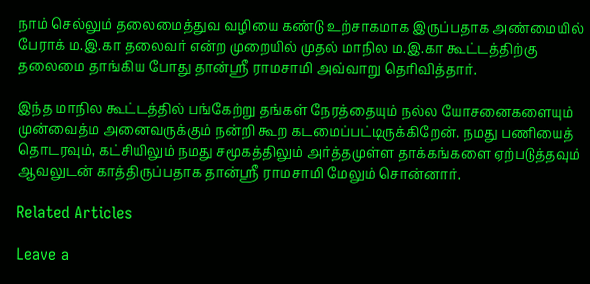நாம் செல்லும் தலைமைத்துவ வழியை கண்டு உற்சாகமாக இருப்பதாக அண்மையில் பேராக் ம.இ.கா தலைவர் என்ற முறையில் முதல் மாநில ம.இ.கா கூட்டத்திற்கு தலைமை தாங்கிய போது தான்ஸ்ரீ ராமசாமி அவ்வாறு தெரிவித்தார்.

இந்த மாநில கூட்டத்தில் பங்கேற்று தங்கள் நேரத்தையும் நல்ல யோசனைகளையும் முன்வைத்ம அனைவருக்கும் நன்றி கூற கடமைப்பட்டிருக்கிறேன். நமது பணியைத் தொடரவும், கட்சியிலும் நமது சமூகத்திலும் அர்த்தமுள்ள தாக்கங்களை ஏற்படுத்தவும் ஆவலுடன் காத்திருப்பதாக தான்ஸ்ரீ ராமசாமி மேலும் சொன்னார்.

Related Articles

Leave a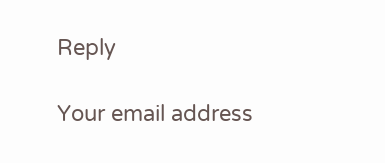Reply

Your email address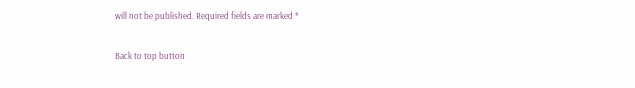will not be published. Required fields are marked *

Back to top button